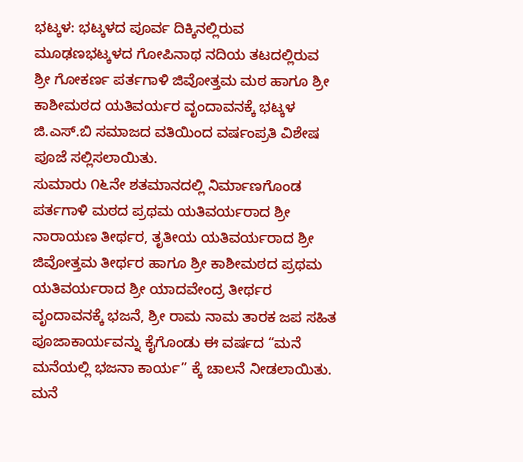ಭಟ್ಕಳ: ಭಟ್ಕಳದ ಪೂರ್ವ ದಿಕ್ಕಿನಲ್ಲಿರುವ ಮೂಢಣಭಟ್ಕಳದ ಗೋಪಿನಾಥ ನದಿಯ ತಟದಲ್ಲಿರುವ ಶ್ರೀ ಗೋಕರ್ಣ ಪರ್ತಗಾಳಿ ಜಿವೋತ್ತಮ ಮಠ ಹಾಗೂ ಶ್ರೀ ಕಾಶೀಮಠದ ಯತಿವರ್ಯರ ವೃಂದಾವನಕ್ಕೆ ಭಟ್ಕಳ ಜಿ.ಎಸ್.ಬಿ ಸಮಾಜದ ವತಿಯಿಂದ ವರ್ಷಂಪ್ರತಿ ವಿಶೇಷ ಪೂಜೆ ಸಲ್ಲಿಸಲಾಯಿತು.
ಸುಮಾರು ೧೬ನೇ ಶತಮಾನದಲ್ಲಿ ನಿರ್ಮಾಣಗೊಂಡ ಪರ್ತಗಾಳಿ ಮಠದ ಪ್ರಥಮ ಯತಿವರ್ಯರಾದ ಶ್ರೀ ನಾರಾಯಣ ತೀರ್ಥರ, ತೃತೀಯ ಯತಿವರ್ಯರಾದ ಶ್ರೀ ಜಿವೋತ್ತಮ ತೀರ್ಥರ ಹಾಗೂ ಶ್ರೀ ಕಾಶೀಮಠದ ಪ್ರಥಮ ಯತಿವರ್ಯರಾದ ಶ್ರೀ ಯಾದವೇಂದ್ರ ತೀರ್ಥರ ವೃಂದಾವನಕ್ಕೆ ಭಜನೆ, ಶ್ರೀ ರಾಮ ನಾಮ ತಾರಕ ಜಪ ಸಹಿತ ಪೂಜಾಕಾರ್ಯವನ್ನು ಕೈಗೊಂಡು ಈ ವರ್ಷದ “ಮನೆ ಮನೆಯಲ್ಲಿ ಭಜನಾ ಕಾರ್ಯ” ಕ್ಕೆ ಚಾಲನೆ ನೀಡಲಾಯಿತು.
ಮನೆ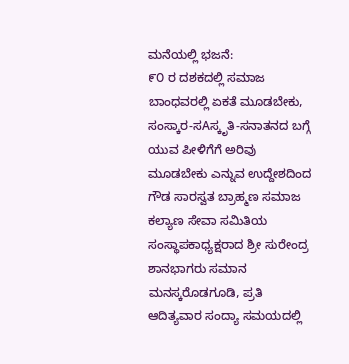ಮನೆಯಲ್ಲಿ ಭಜನೆ:
೯೦ ರ ದಶಕದಲ್ಲಿ ಸಮಾಜ ಬಾಂಧವರಲ್ಲಿ ಏಕತೆ ಮೂಡಬೇಕು, ಸಂಸ್ಕಾರ-ಸAಸ್ಕೃತಿ-ಸನಾತನದ ಬಗ್ಗೆ ಯುವ ಪೀಳಿಗೆಗೆ ಅರಿವು ಮೂಡಬೇಕು ಎನ್ನುವ ಉದ್ದೇಶದಿಂದ ಗೌಡ ಸಾರಸ್ವತ ಬ್ರಾಹ್ಮಣ ಸಮಾಜ ಕಲ್ಯಾಣ ಸೇವಾ ಸಮಿತಿಯ ಸಂಸ್ಥಾಪಕಾಧ್ಯಕ್ಷರಾದ ಶ್ರೀ ಸುರೇಂದ್ರ ಶಾನಭಾಗರು ಸಮಾನ ಮನಸ್ಕರೊಡಗೂಡಿ, ಪ್ರತಿ ಆದಿತ್ಯವಾರ ಸಂದ್ಯಾ ಸಮಯದಲ್ಲಿ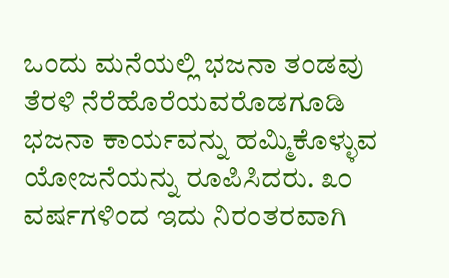ಒಂದು ಮನೆಯಲ್ಲಿ ಭಜನಾ ತಂಡವು ತೆರಳಿ ನೆರೆಹೊರೆಯವರೊಡಗೂಡಿ ಭಜನಾ ಕಾರ್ಯವನ್ನು ಹಮ್ಮಿಕೊಳ್ಳುವ ಯೋಜನೆಯನ್ನು ರೂಪಿಸಿದರು. ೩೦ ವರ್ಷಗಳಿಂದ ಇದು ನಿರಂತರವಾಗಿ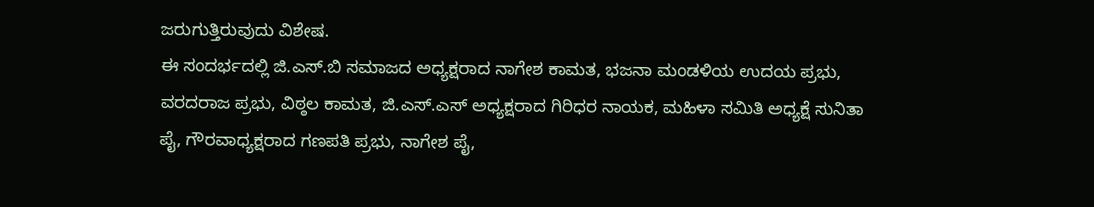ಜರುಗುತ್ತಿರುವುದು ವಿಶೇಷ.
ಈ ಸಂದರ್ಭದಲ್ಲಿ ಜಿ.ಎಸ್.ಬಿ ಸಮಾಜದ ಅಧ್ಯಕ್ಷರಾದ ನಾಗೇಶ ಕಾಮತ, ಭಜನಾ ಮಂಡಳಿಯ ಉದಯ ಪ್ರಭು, ವರದರಾಜ ಪ್ರಭು, ವಿಠ್ಠಲ ಕಾಮತ, ಜಿ.ಎಸ್.ಎಸ್ ಅಧ್ಯಕ್ಷರಾದ ಗಿರಿಧರ ನಾಯಕ, ಮಹಿಳಾ ಸಮಿತಿ ಅಧ್ಯಕ್ಷೆ ಸುನಿತಾ ಪೈ, ಗೌರವಾಧ್ಯಕ್ಷರಾದ ಗಣಪತಿ ಪ್ರಭು, ನಾಗೇಶ ಪೈ,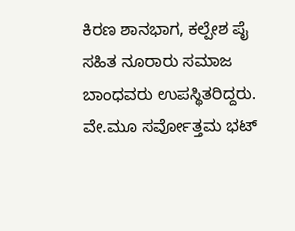ಕಿರಣ ಶಾನಭಾಗ, ಕಲ್ಪೇಶ ಪೈ ಸಹಿತ ನೂರಾರು ಸಮಾಜ ಬಾಂಧವರು ಉಪಸ್ಥಿತರಿದ್ದರು. ವೇ.ಮೂ ಸರ್ವೋತ್ತಮ ಭಟ್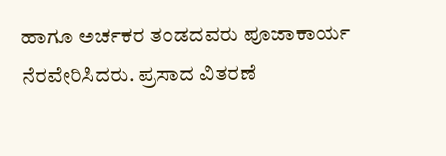ಹಾಗೂ ಅರ್ಚಕರ ತಂಡದವರು ಪೂಜಾಕಾರ್ಯ ನೆರವೇರಿಸಿದರು. ಪ್ರಸಾದ ವಿತರಣೆ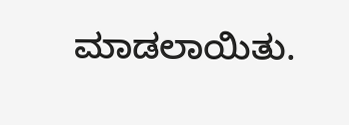ಮಾಡಲಾಯಿತು.